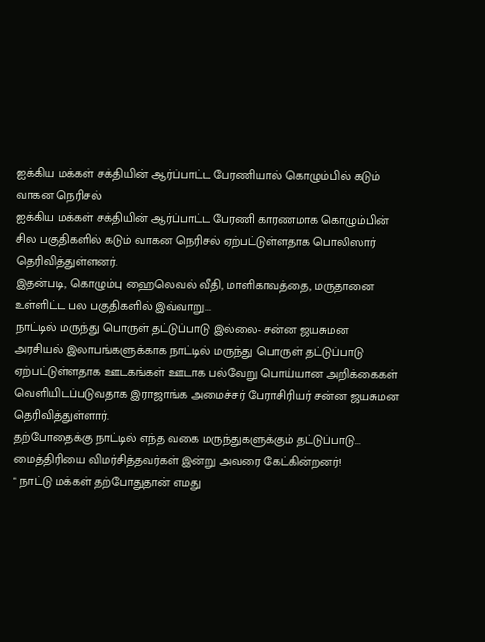ஐக்கிய மக்கள் சக்தியின் ஆர்ப்பாட்ட பேரணியால் கொழும்பில் கடும் வாகன நெரிசல்
ஐக்கிய மக்கள் சக்தியின் ஆர்ப்பாட்ட பேரணி காரணமாக கொழும்பின் சில பகுதிகளில் கடும் வாகன நெரிசல் ஏற்பட்டுள்ளதாக பொலிஸார் தெரிவித்துள்ளனர்.
இதன்படி, கொழும்பு ஹைலெவல் வீதி, மாளிகாவத்தை, மருதானை உள்ளிட்ட பல பகுதிகளில் இவ்வாறு...
நாட்டில் மருந்து பொருள் தட்டுப்பாடு இல்லை- சன்ன ஜயசுமன
அரசியல் இலாபங்களுக்காக நாட்டில் மருந்து பொருள் தட்டுப்பாடு ஏற்பட்டுள்ளதாக ஊடகங்கள் ஊடாக பல்வேறு பொய்யான அறிக்கைகள் வெளியிடப்படுவதாக இராஜாங்க அமைச்சர் பேராசிரியர் சன்ன ஜயசுமன தெரிவித்துள்ளார்.
தற்போதைக்கு நாட்டில் எந்த வகை மருந்துகளுக்கும் தட்டுப்பாடு...
மைத்திரியை விமர்சித்தவர்கள் இன்று அவரை கேட்கின்றனர்!
" நாட்டு மக்கள் தற்போதுதான் எமது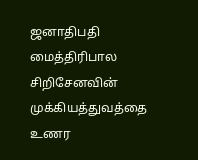ஜனாதிபதி மைத்திரிபால சிறிசேனவின் முக்கியத்துவத்தை உணர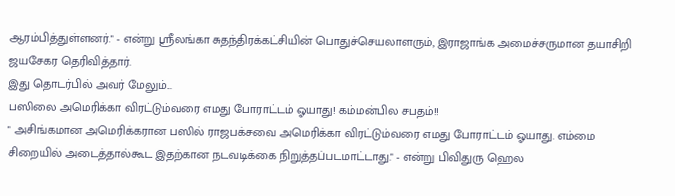ஆரம்பித்துள்ளனர்." - என்று ஶ்ரீலங்கா சுதந்திரக்கட்சியின் பொதுச்செயலாளரும், இராஜாங்க அமைச்சருமான தயாசிறி ஜயசேகர தெரிவித்தார்.
இது தொடர்பில் அவர் மேலும்...
பஸிலை அமெரிக்கா விரட்டும்வரை எமது போராட்டம் ஓயாது! கம்மன்பில சபதம்!!
" அசிங்கமான அமெரிக்கரான பஸில் ராஜபக்சவை அமெரிக்கா விரட்டும்வரை எமது போராட்டம் ஓயாது. எம்மை சிறையில் அடைத்தால்கூட இதற்கான நடவடிக்கை நிறுத்தப்படமாட்டாது." - என்று பிவிதுரு ஹெல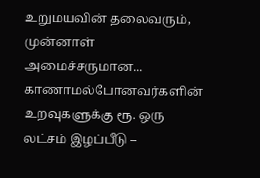உறுமயவின் தலைவரும், முன்னாள் அமைச்சருமான...
காணாமல்போனவர்களின் உறவுகளுக்கு ரூ. ஒரு லட்சம் இழப்பீடு –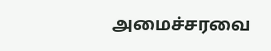அமைச்சரவை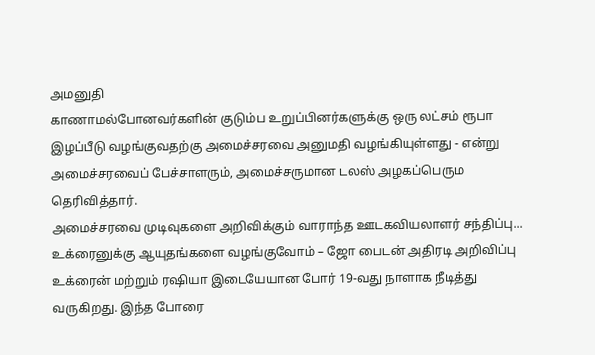அமனுதி
காணாமல்போனவர்களின் குடும்ப உறுப்பினர்களுக்கு ஒரு லட்சம் ரூபா இழப்பீடு வழங்குவதற்கு அமைச்சரவை அனுமதி வழங்கியுள்ளது - என்று அமைச்சரவைப் பேச்சாளரும், அமைச்சருமான டலஸ் அழகப்பெரும தெரிவித்தார்.
அமைச்சரவை முடிவுகளை அறிவிக்கும் வாராந்த ஊடகவியலாளர் சந்திப்பு...
உக்ரைனுக்கு ஆயுதங்களை வழங்குவோம் – ஜோ பைடன் அதிரடி அறிவிப்பு
உக்ரைன் மற்றும் ரஷியா இடையேயான போர் 19-வது நாளாக நீடித்து வருகிறது. இந்த போரை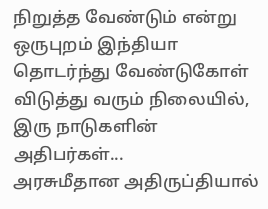நிறுத்த வேண்டும் என்று ஒருபுறம் இந்தியா தொடர்ந்து வேண்டுகோள் விடுத்து வரும் நிலையில், இரு நாடுகளின் அதிபர்கள்...
அரசுமீதான அதிருப்தியால்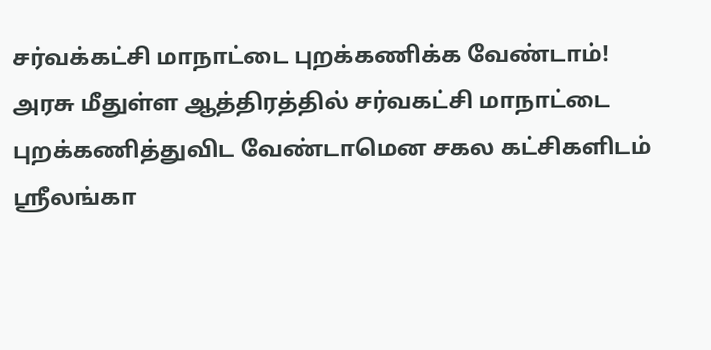சர்வக்கட்சி மாநாட்டை புறக்கணிக்க வேண்டாம்!
அரசு மீதுள்ள ஆத்திரத்தில் சர்வகட்சி மாநாட்டை புறக்கணித்துவிட வேண்டாமென சகல கட்சிகளிடம் ஸ்ரீலங்கா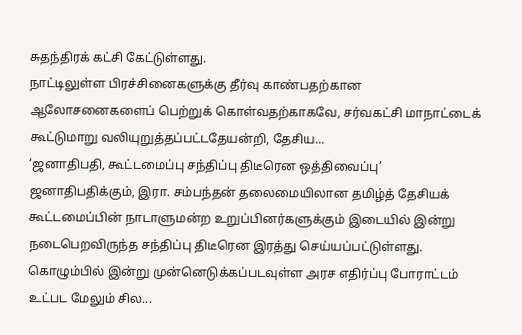சுதந்திரக் கட்சி கேட்டுள்ளது.
நாட்டிலுள்ள பிரச்சினைகளுக்கு தீர்வு காண்பதற்கான ஆலோசனைகளைப் பெற்றுக் கொள்வதற்காகவே, சர்வகட்சி மாநாட்டைக் கூட்டுமாறு வலியுறுத்தப்பட்டதேயன்றி, தேசிய...
‘ஜனாதிபதி, கூட்டமைப்பு சந்திப்பு திடீரென ஒத்திவைப்பு’
ஜனாதிபதிக்கும், இரா. சம்பந்தன் தலைமையிலான தமிழ்த் தேசியக் கூட்டமைப்பின் நாடாளுமன்ற உறுப்பினர்களுக்கும் இடையில் இன்று நடைபெறவிருந்த சந்திப்பு திடீரென இரத்து செய்யப்பட்டுள்ளது.
கொழும்பில் இன்று முன்னெடுக்கப்படவுள்ள அரச எதிர்ப்பு போராட்டம் உட்பட மேலும் சில...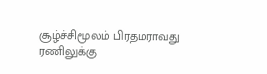சூழ்ச்சிமூலம் பிரதமராவது ரணிலுக்கு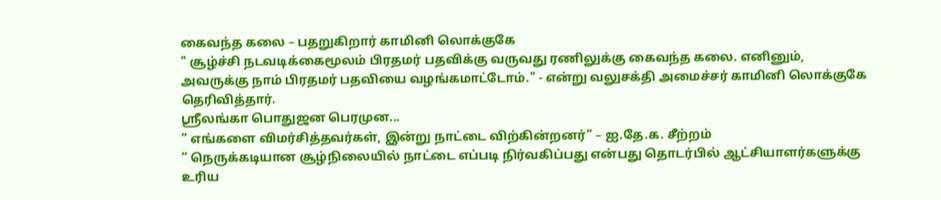கைவந்த கலை – பதறுகிறார் காமினி லொக்குகே
" சூழ்ச்சி நடவடிக்கைமூலம் பிரதமர் பதவிக்கு வருவது ரணிலுக்கு கைவந்த கலை. எனினும், அவருக்கு நாம் பிரதமர் பதவியை வழங்கமாட்டோம்." - என்று வலுசக்தி அமைச்சர் காமினி லொக்குகே தெரிவித்தார்.
ஶ்ரீலங்கா பொதுஜன பெரமுன...
” எங்களை விமர்சித்தவர்கள், இன்று நாட்டை விற்கின்றனர்” – ஐ.தே.க. சீற்றம்
” நெருக்கடியான சூழ்நிலையில் நாட்டை எப்படி நிர்வகிப்பது என்பது தொடர்பில் ஆட்சியாளர்களுக்கு உரிய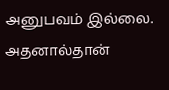அனுபவம் இல்லை. அதனால்தான்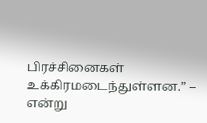பிரச்சினைகள் உக்கிரமடைந்துள்ளன.” – என்று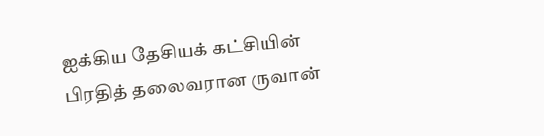ஐக்கிய தேசியக் கட்சியின் பிரதித் தலைவரான ருவான்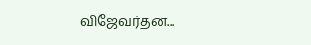விஜேவர்தன...